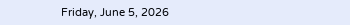Friday, June 5, 2026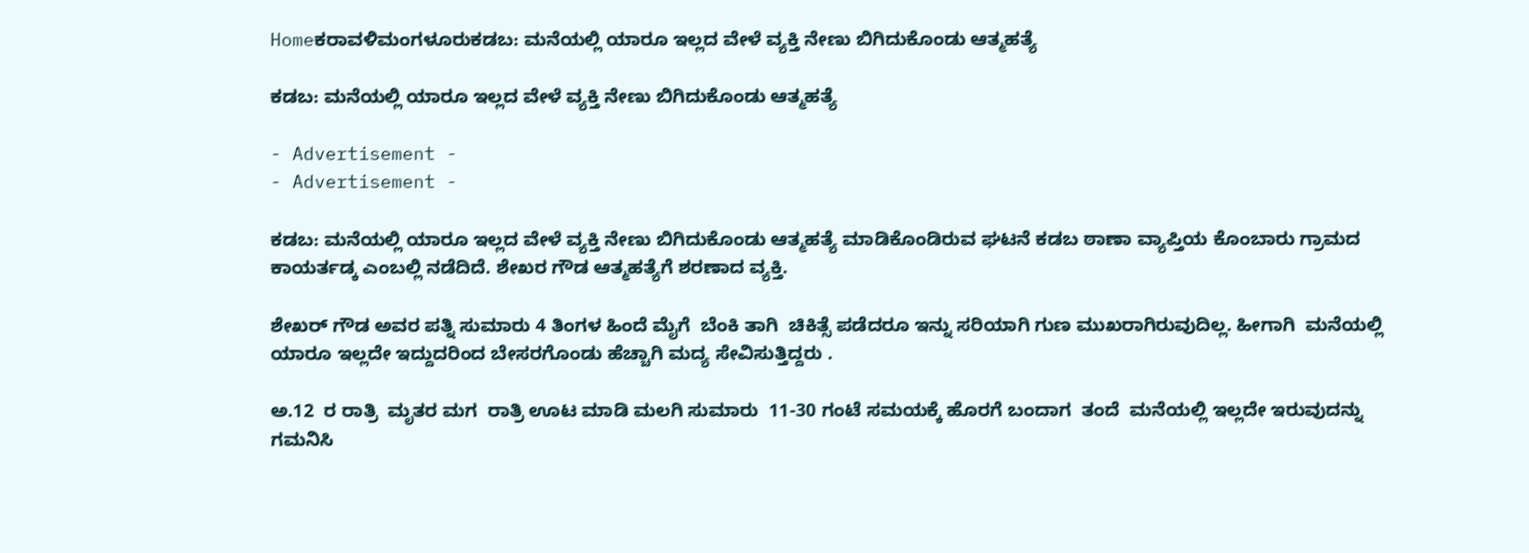Homeಕರಾವಳಿಮಂಗಳೂರುಕಡಬ: ಮನೆಯಲ್ಲಿ ಯಾರೂ ಇಲ್ಲದ ವೇಳೆ ವ್ಯಕ್ತಿ ನೇಣು ಬಿಗಿದುಕೊಂಡು ಆತ್ಮಹತ್ಯೆ

ಕಡಬ: ಮನೆಯಲ್ಲಿ ಯಾರೂ ಇಲ್ಲದ ವೇಳೆ ವ್ಯಕ್ತಿ ನೇಣು ಬಿಗಿದುಕೊಂಡು ಆತ್ಮಹತ್ಯೆ

- Advertisement -
- Advertisement -

ಕಡಬ: ಮನೆಯಲ್ಲಿ ಯಾರೂ ಇಲ್ಲದ ವೇಳೆ ವ್ಯಕ್ತಿ ನೇಣು ಬಿಗಿದುಕೊಂಡು ಆತ್ಮಹತ್ಯೆ ಮಾಡಿಕೊಂಡಿರುವ ಘಟನೆ ಕಡಬ ಠಾಣಾ ವ್ಯಾಪ್ತಿಯ ಕೊಂಬಾರು ಗ್ರಾಮದ ಕಾಯರ್ತಡ್ಕ ಎಂಬಲ್ಲಿ ನಡೆದಿದೆ. ಶೇಖರ ಗೌಡ ಆತ್ಮಹತ್ಯೆಗೆ ಶರಣಾದ ವ್ಯಕ್ತಿ.

ಶೇಖರ್ ಗೌಡ ಅವರ ಪತ್ನಿ ಸುಮಾರು 4 ತಿಂಗಳ ಹಿಂದೆ ಮೈಗೆ  ಬೆಂಕಿ ತಾಗಿ  ಚಿಕಿತ್ಸೆ ಪಡೆದರೂ ಇನ್ನು ಸರಿಯಾಗಿ ಗುಣ ಮುಖರಾಗಿರುವುದಿಲ್ಲ. ಹೀಗಾಗಿ  ಮನೆಯಲ್ಲಿ ಯಾರೂ ಇಲ್ಲದೇ ಇದ್ದುದರಿಂದ ಬೇಸರಗೊಂಡು ಹೆಚ್ಚಾಗಿ ಮದ್ಯ ಸೇವಿಸುತ್ತಿದ್ದರು .

ಅ.12  ರ ರಾತ್ರಿ  ಮೃತರ ಮಗ  ರಾತ್ರಿ ಊಟ ಮಾಡಿ ಮಲಗಿ ಸುಮಾರು  11-30 ಗಂಟೆ ಸಮಯಕ್ಕೆ ಹೊರಗೆ ಬಂದಾಗ  ತಂದೆ  ಮನೆಯಲ್ಲಿ ಇಲ್ಲದೇ ಇರುವುದನ್ನು ಗಮನಿಸಿ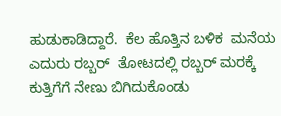ಹುಡುಕಾಡಿದ್ದಾರೆ.  ಕೆಲ ಹೊತ್ತಿನ ಬಳಿಕ  ಮನೆಯ ಎದುರು ರಬ್ಬರ್  ತೋಟದಲ್ಲಿ ರಬ್ಬರ್ ಮರಕ್ಕೆ ಕುತ್ತಿಗೆಗೆ ನೇಣು ಬಿಗಿದುಕೊಂಡು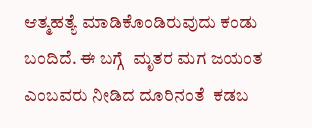ಆತ್ಮಹತ್ಯೆ ಮಾಡಿಕೊಂಡಿರುವುದು ಕಂಡು ಬಂದಿದೆ. ಈ ಬಗ್ಗೆ  ಮೃತರ ಮಗ ಜಯಂತ   ಎಂಬವರು ನೀಡಿದ ದೂರಿನಂತೆ  ಕಡಬ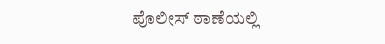ಪೊಲೀಸ್‌‌ ಠಾಣೆಯಲ್ಲಿ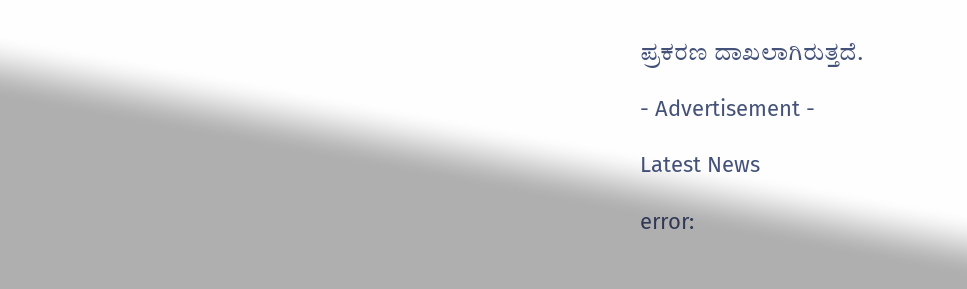ಪ್ರಕರಣ ದಾಖಲಾಗಿರುತ್ತದೆ.

- Advertisement -

Latest News

error: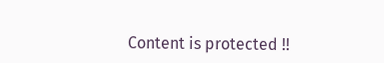Content is protected !!